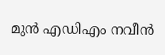മുൻ എഡിഎം നവീൻ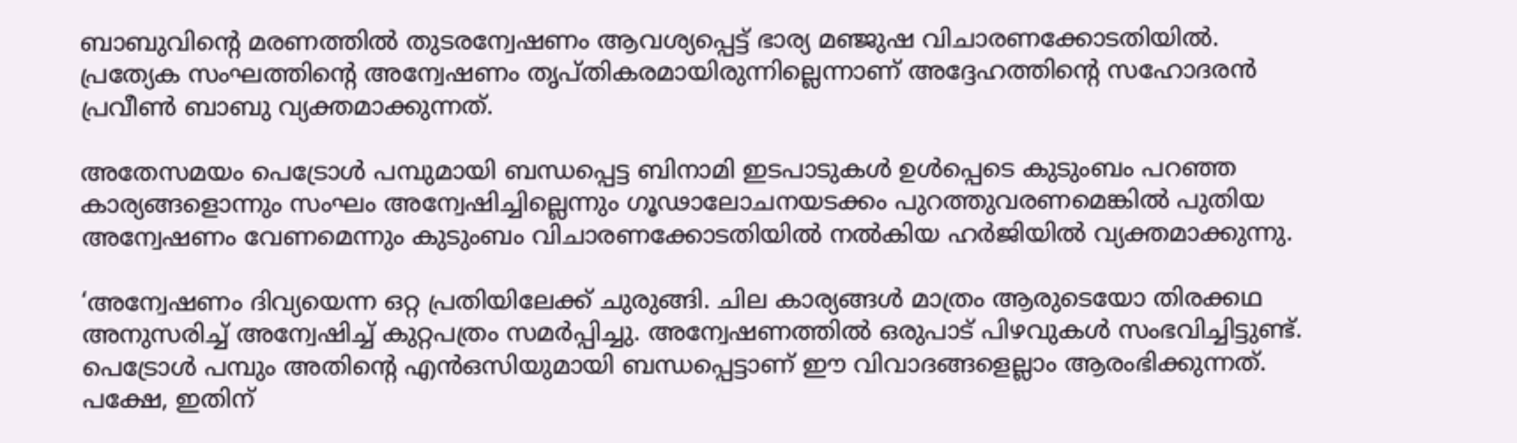ബാബുവിന്റെ മരണത്തിൽ തുടരന്വേഷണം ആവശ്യപ്പെട്ട് ഭാര്യ മഞ്ജുഷ വിചാരണക്കോടതിയിൽ. പ്രത്യേക സംഘത്തിന്റെ അന്വേഷണം തൃപ്‌തികരമായിരുന്നില്ലെന്നാണ് അദ്ദേഹത്തിന്റെ സഹോദരൻ പ്രവീൺ ബാബു വ്യക്തമാക്കുന്നത്.

അതേസമയം പെട്രോൾ പമ്പുമായി ബന്ധപ്പെട്ട ബിനാമി ഇടപാടുകൾ ഉൾപ്പെടെ കുടുംബം പറഞ്ഞ കാര്യങ്ങളൊന്നും സംഘം അന്വേഷിച്ചില്ലെന്നും ഗൂഢാലോചനയടക്കം പുറത്തുവരണമെങ്കിൽ പുതിയ അന്വേഷണം വേണമെന്നും കുടുംബം വിചാരണക്കോടതിയിൽ നൽകിയ ഹർജിയിൽ വ്യക്തമാക്കുന്നു.

‘അന്വേഷണം ദിവ്യയെന്ന ഒറ്റ പ്രതിയിലേക്ക് ചുരുങ്ങി. ചില കാര്യങ്ങൾ മാത്രം ആരുടെയോ തിരക്കഥ അനുസരിച്ച് അന്വേഷിച്ച് കുറ്റപത്രം സമർപ്പിച്ചു. അന്വേഷണത്തിൽ ഒരുപാട് പിഴവുകൾ സംഭവിച്ചിട്ടുണ്ട്. പെട്രോൾ പമ്പും അതിന്റെ എൻഒസിയുമായി ബന്ധപ്പെട്ടാണ് ഈ വിവാദങ്ങളെല്ലാം ആരംഭിക്കുന്നത്. പക്ഷേ, ഇതിന്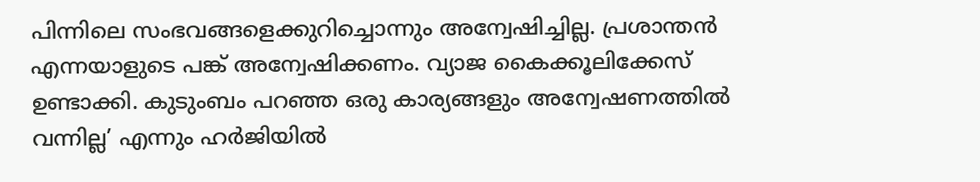പിന്നിലെ സംഭവങ്ങളെക്കുറിച്ചൊന്നും അന്വേഷിച്ചില്ല. പ്രശാന്തൻ എന്നയാളുടെ പങ്ക് അന്വേഷിക്കണം. വ്യാജ കൈക്കൂലിക്കേസ് ഉണ്ടാക്കി. കുടുംബം പറഞ്ഞ ഒരു കാര്യങ്ങളും അന്വേഷണത്തിൽ വന്നില്ല’ എന്നും ഹർജിയിൽ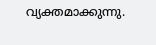വ്യക്തമാക്കുന്നു.